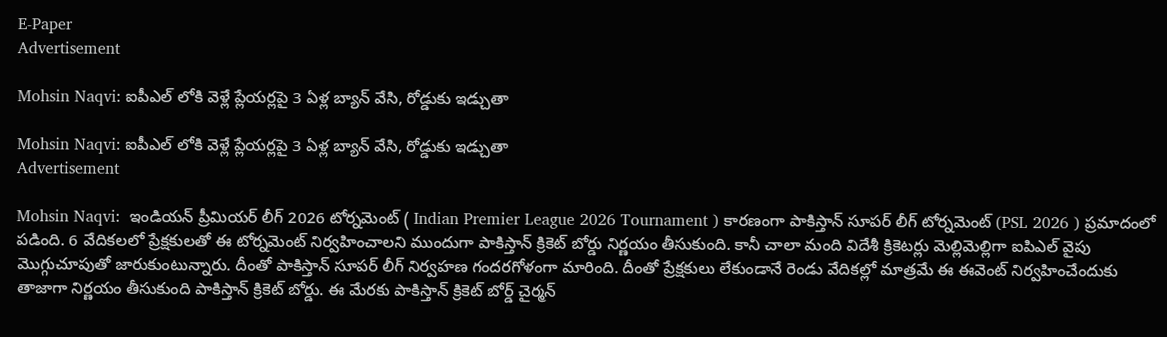E-Paper
Advertisement

Mohsin Naqvi: ఐపీఎల్ లోకి వెళ్లే ప్లేయ‌ర్ల‌పై 3 ఏళ్ల బ్యాన్ వేసి, రోడ్డుకు ఇడ్చుతా

Mohsin Naqvi: ఐపీఎల్ లోకి వెళ్లే ప్లేయ‌ర్ల‌పై 3 ఏళ్ల బ్యాన్ వేసి, రోడ్డుకు ఇడ్చుతా
Advertisement

Mohsin Naqvi:  ఇండియన్ ప్రీమియర్ లీగ్ 2026 టోర్నమెంట్ ( Indian Premier League 2026 Tournament ) కారణంగా పాకిస్తాన్ సూపర్ లీగ్ టోర్నమెంట్ (PSL 2026 ) ప్రమాదంలో పడింది. 6 వేదికలలో ప్రేక్షకులతో ఈ టోర్నమెంట్ నిర్వహించాలని ముందుగా పాకిస్తాన్ క్రికెట్ బోర్డు నిర్ణయం తీసుకుంది. కానీ చాలా మంది విదేశీ క్రికెటర్లు మెల్లిమెల్లిగా ఐపిఎల్ వైపు మొగ్గుచూపుతో జారుకుంటున్నారు. దీంతో పాకిస్తాన్ సూపర్ లీగ్ నిర్వహణ గందరగోళంగా మారింది. దీంతో ప్రేక్షకులు లేకుండానే రెండు వేదికల్లో మాత్రమే ఈ ఈవెంట్ నిర్వహించేందుకు తాజాగా నిర్ణయం తీసుకుంది పాకిస్తాన్ క్రికెట్ బోర్డు. ఈ మేరకు పాకిస్తాన్ క్రికెట్ బోర్డ్ చైర్మన్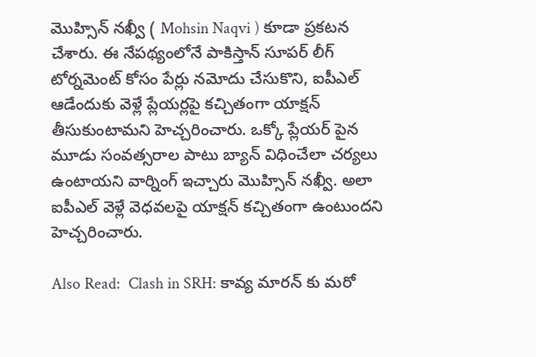మొహ్సిన్ న‌ఖ్వీ ( Mohsin Naqvi ) కూడా ప్రకటన చేశారు. ఈ నేపథ్యంలోనే పాకిస్తాన్ సూపర్ లీగ్ టోర్నమెంట్ కోసం పేర్లు నమోదు చేసుకొని, ఐపీఎల్ ఆడేందుకు వెళ్లే ప్లేయర్లపై కచ్చితంగా యాక్షన్ తీసుకుంటామని హెచ్చరించారు. ఒక్కో ప్లేయర్ పైన మూడు సంవత్సరాల పాటు బ్యాన్ విధించేలా చర్యలు ఉంటాయని వార్నింగ్ ఇచ్చారు మొహ్సిన్ న‌ఖ్వీ. అలా ఐపీఎల్ వెళ్లే వెధ‌వ‌ల‌పై యాక్ష‌న్ క‌చ్చితంగా ఉంటుంద‌ని హెచ్చ‌రించారు.

Also Read:  Clash in SRH: కావ్య మారన్ కు మ‌రో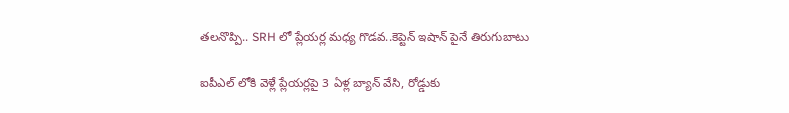త‌ల‌నొప్పి.. SRH లో ప్లేయ‌ర్ల మ‌ధ్య గొడ‌వ‌..కెప్టెన్ ఇషాన్ పైనే తిరుగుబాటు

ఐపీఎల్ లోకి వెళ్లే ప్లేయ‌ర్ల‌పై 3 ఏళ్ల బ్యాన్ వేసి, రోడ్డుకు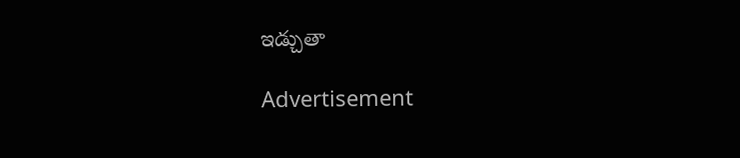ఇడ్చుతా

Advertisement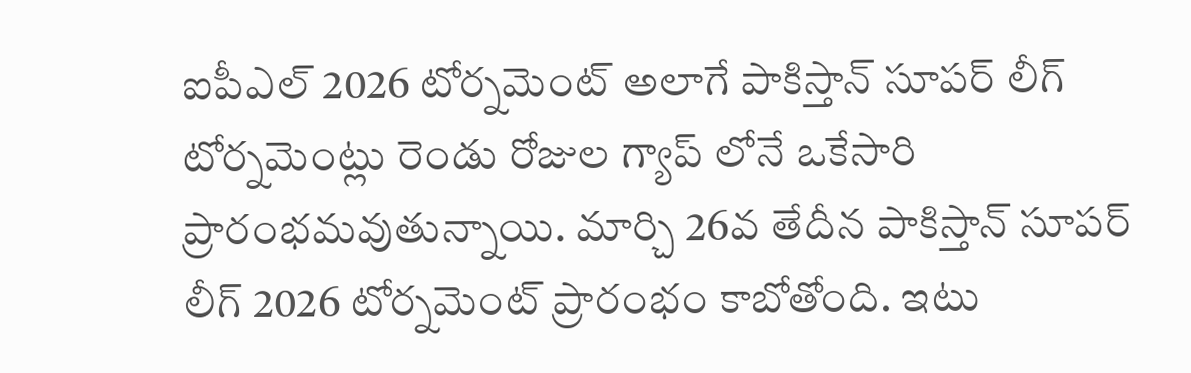ఐపీఎల్ 2026 టోర్నమెంట్ అలాగే పాకిస్తాన్ సూపర్ లీగ్ టోర్నమెంట్లు రెండు రోజుల గ్యాప్ లోనే ఒకేసారి ప్రారంభమవుతున్నాయి. మార్చి 26వ తేదీన పాకిస్తాన్ సూపర్ లీగ్ 2026 టోర్నమెంట్ ప్రారంభం కాబోతోంది. ఇటు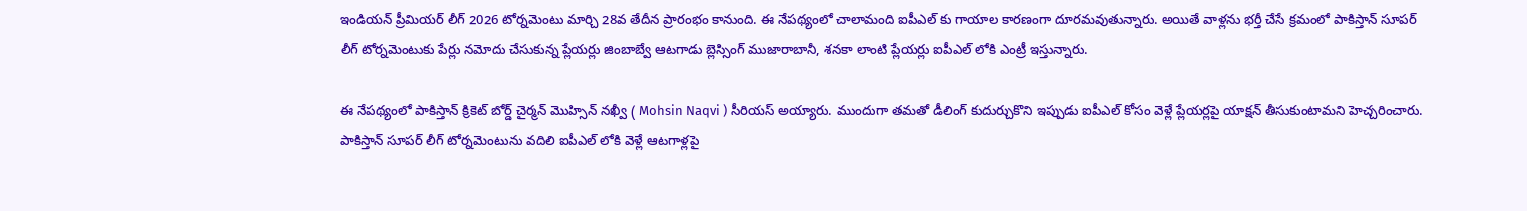ఇండియన్ ప్రీమియర్ లీగ్ 2026 టోర్నమెంటు మార్చి 28వ తేదీన ప్రారంభం కానుంది. ఈ నేపథ్యంలో చాలామంది ఐపీఎల్ కు గాయాల కారణంగా దూరమవుతున్నారు. అయితే వాళ్లను భర్తీ చేసే క్రమంలో పాకిస్తాన్ సూపర్ లీగ్ టోర్నమెంటుకు పేర్లు నమోదు చేసుకున్న ప్లేయర్లు జింబాబ్వే ఆటగాడు బ్లెస్సింగ్ ముజారాబానీ, శనకా లాంటి ప్లేయర్లు ఐపీఎల్ లోకి ఎంట్రీ ఇస్తున్నారు.

ఈ నేపథ్యంలో పాకిస్తాన్ క్రికెట్ బోర్డ్ చైర్మన్ మొహ్సిన్ న‌ఖ్వీ ( Mohsin Naqvi ) సీరియస్ అయ్యారు. ముందుగా తమతో డీలింగ్ కుదుర్చుకొని ఇప్పుడు ఐపీఎల్ కోసం వెళ్లే ప్లేయర్లపై యాక్షన్ తీసుకుంటామని హెచ్చరించారు. పాకిస్తాన్ సూపర్ లీగ్ టోర్నమెంటును వదిలి ఐపీఎల్ లోకి వెళ్లే ఆటగాళ్లపై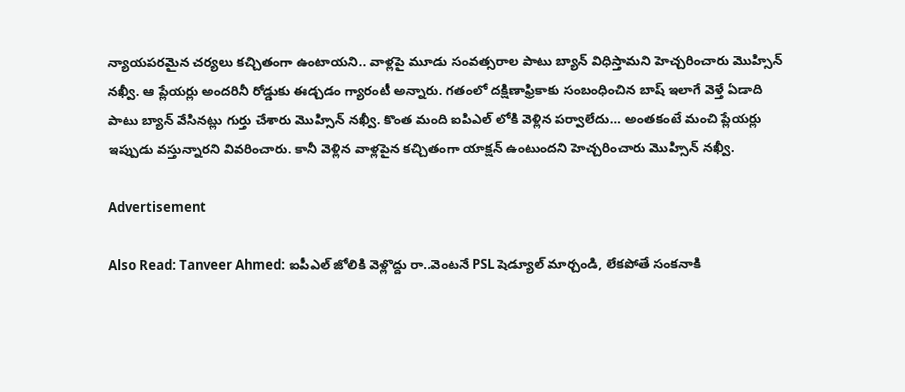న్యాయపరమైన చర్యలు కచ్చితంగా ఉంటాయని.. వాళ్లపై మూడు సంవత్సరాల పాటు బ్యాన్ విధిస్తామని హెచ్చరించారు మొహ్సిన్ న‌ఖ్వీ. ఆ ప్లేయర్లు అందరినీ రోడ్డుకు ఈడ్చడం గ్యారంటీ అన్నారు. గతంలో దక్షిణాఫ్రికాకు సంబంధించిన బాష్ ఇలాగే వెళ్తే ఏడాది పాటు బ్యాన్ వేసినట్లు గుర్తు చేశారు మొహ్సిన్ న‌ఖ్వీ. కొంత మంది ఐపిఎల్ లోకి వెళ్లిన పర్వాలేదు… అంతకంటే మంచి ప్లేయర్లు ఇప్పుడు వస్తున్నారని వివరించారు. కానీ వెళ్లిన వాళ్లపైన కచ్చితంగా యాక్షన్ ఉంటుందని హెచ్చరించారు మొహ్సిన్ న‌ఖ్వీ.

Advertisement

Also Read: Tanveer Ahmed: ఐపీఎల్ జోలికి వెళ్లొద్దు రా..వెంట‌నే PSL షెడ్యూల్ మార్చండి, లేక‌పోతే సంక‌నాకి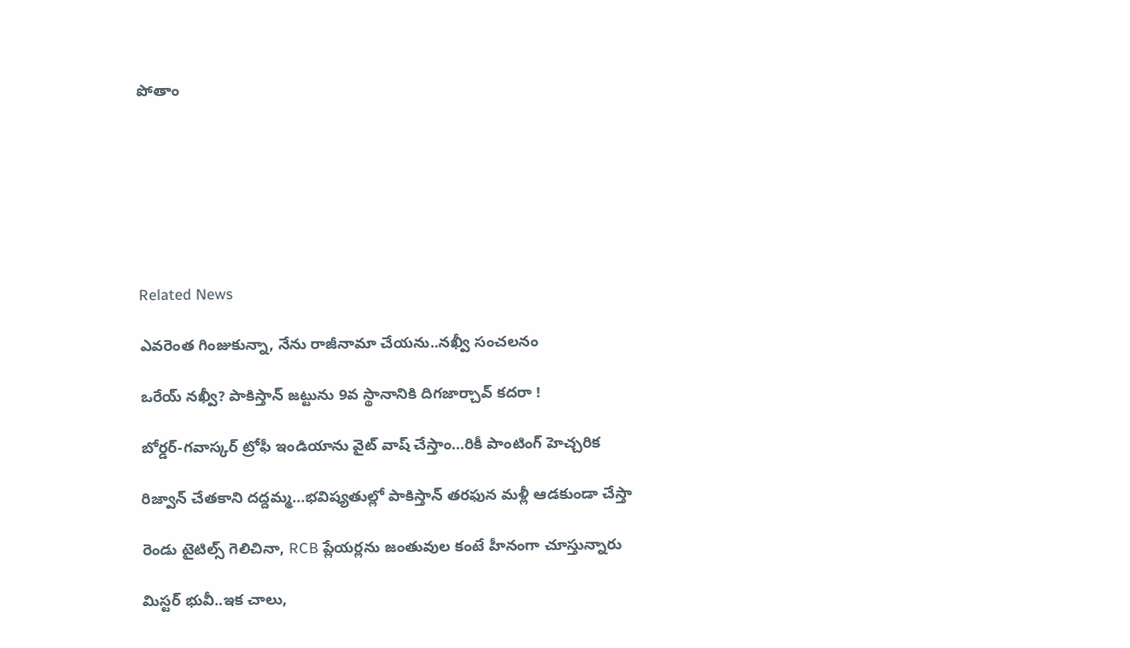పోతాం







Related News

ఎవ‌రెంత గింజుకున్నా, నేను రాజీనామా చేయ‌ను..న‌ఖ్వీ సంచ‌ల‌నం

ఒరేయ్ న‌ఖ్వీ? పాకిస్తాన్ జ‌ట్టును 9వ స్థానానికి దిగ‌జార్చావ్ క‌ద‌రా !

బోర్డర్-గవాస్కర్ ట్రోఫీ ఇండియాను వైట్ వాష్ చేస్తాం…రికీ పాంటింగ్ హెచ్చరిక

రిజ్వాన్ చేత‌కాని ద‌ద్ద‌మ్మ‌…భ‌విష్య‌తుల్లో పాకిస్తాన్ తరఫున మళ్లీ ఆడ‌కుండా చేస్తా

రెండు టైటిల్స్ గెలిచినా, RCB ప్లేయ‌ర్లను జంతువుల కంటే హీనంగా చూస్తున్నారు

మిస్ట‌ర్ భువీ..ఇక చాలు,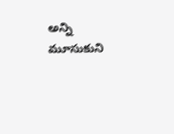అన్ని మూసుకుని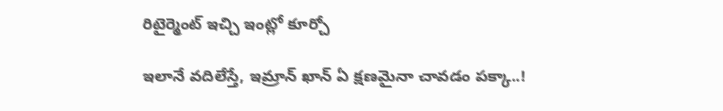రిటైర్మెంట్ ఇచ్చి ఇంట్లో కూర్చో

ఇలానే వదిలేస్తే, ఇమ్రాన్ ఖాన్ ఏ క్షణమైనా చావడం పక్కా..!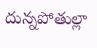దున్న‌పోతుల్లా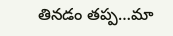తిన‌డం త‌ప్ప‌…మా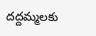ద‌ద్ద‌మ్మ‌ల‌కు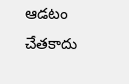ఆడ‌టం చేత‌కాదు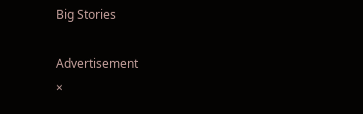Big Stories

Advertisement
×